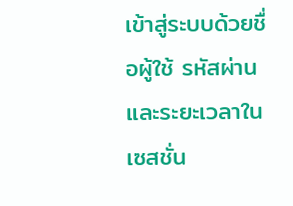เข้าสู่ระบบด้วยชื่อผู้ใช้ รหัสผ่าน และระยะเวลาในเซสชั่น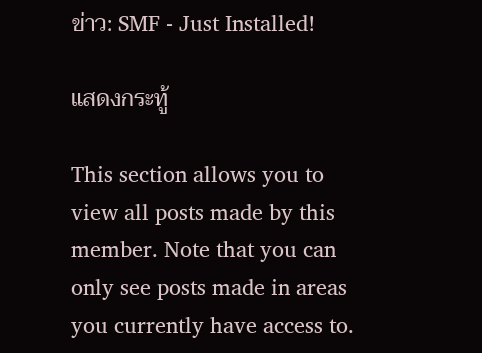ข่าว: SMF - Just Installed!

แสดงกระทู้

This section allows you to view all posts made by this member. Note that you can only see posts made in areas you currently have access to.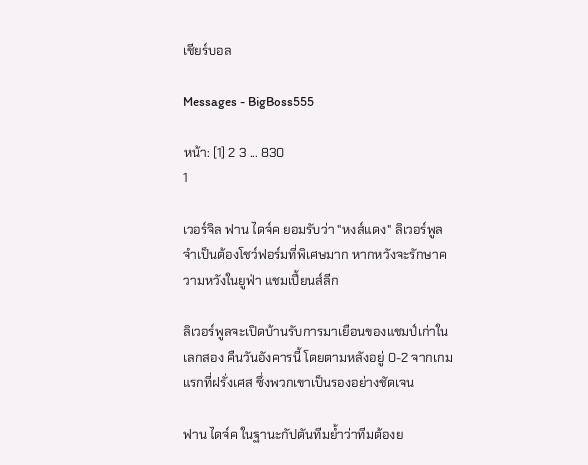เชียร์บอล

Messages - BigBoss555

หน้า: [1] 2 3 ... 830
1

เวอร์จิล ฟาน ไดจ์ค ยอมรับว่า "หงส์แดง" ลิเวอร์พูล จำเป็นต้องโชว์ฟอร์มที่พิเศษมาก หากหวังจะรักษาความหวังในยูฟ่า แชมเปี้ยนส์ลีก

ลิเวอร์พูลจะเปิดบ้านรับการมาเยือนของแชมป์เก่าในเลกสอง คืนวันอังคารนี้ โดยตามหลังอยู่ 0-2 จากเกมแรกที่ฝรั่งเศส ซึ่งพวกเขาเป็นรองอย่างชัดเจน

ฟาน ไดจ์ค ในฐานะกัปตันทีมย้ำว่าทีมต้องย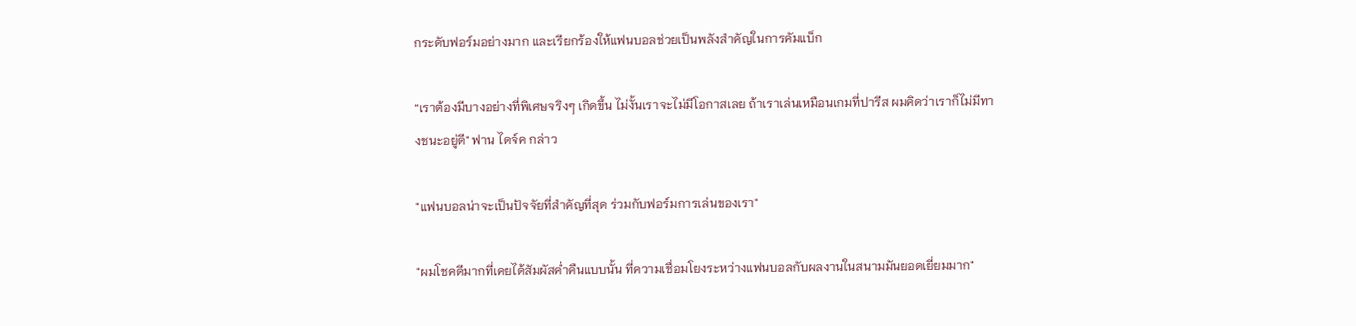กระดับฟอร์มอย่างมาก และเรียกร้องให้แฟนบอลช่วยเป็นพลังสำคัญในการคัมแบ็ก

“เราต้องมีบางอย่างที่พิเศษจริงๆ เกิดขึ้น ไม่งั้นเราจะไม่มีโอกาสเลย ถ้าเราเล่นเหมือนเกมที่ปารีส ผมคิดว่าเราก็ไม่มีทางชนะอยู่ดี" ฟาน ไดจ์ค กล่าว

"แฟนบอลน่าจะเป็นปัจจัยที่สำคัญที่สุด ร่วมกับฟอร์มการเล่นของเรา"

"ผมโชคดีมากที่เคยได้สัมผัสค่ำคืนแบบนั้น ที่ความเชื่อมโยงระหว่างแฟนบอลกับผลงานในสนามมันยอดเยี่ยมมาก"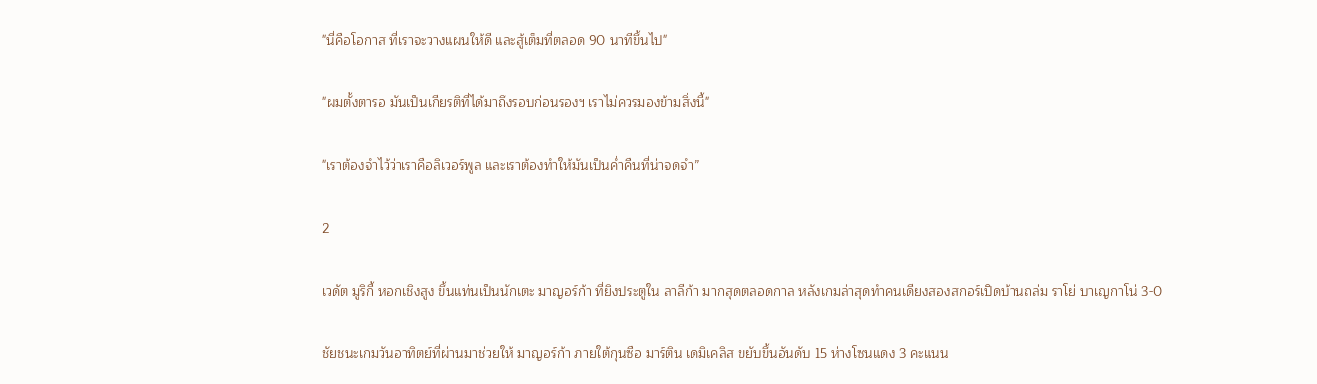"นี่คือโอกาส ที่เราจะวางแผนให้ดี และสู้เต็มที่ตลอด 90 นาทีขึ้นไป"

"ผมตั้งตารอ มันเป็นเกียรติที่ได้มาถึงรอบก่อนรองฯ เราไม่ควรมองข้ามสิ่งนี้"

"เราต้องจำไว้ว่าเราคือลิเวอร์พูล และเราต้องทำให้มันเป็นค่ำคืนที่น่าจดจำ”

2

เวดัต มูริกี้ หอกเชิงสูง ขึ้นแท่นเป็นนักเตะ มาญอร์ก้า ที่ยิงประตูใน ลาลีก้า มากสุดตลอดกาล หลังเกมล่าสุดทำคนเดียงสองสกอร์เปิดบ้านถล่ม ราโย่ บาเญกาโน่ 3-0

ชัยชนะเกมวันอาทิตย์ที่ผ่านมาช่วยให้ มาญอร์ก้า ภายใต้กุนซือ มาร์ติน เดมิเคลิส ขยับขึ้นอันดับ 15 ห่างโซนแดง 3 คะแนน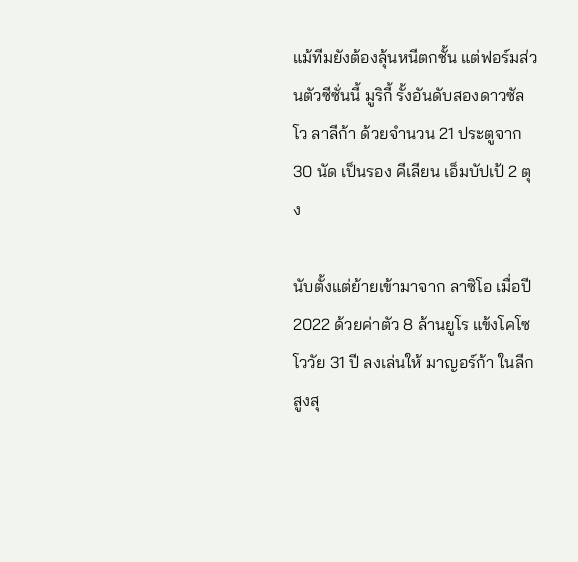แม้ทีมยังต้องลุ้นหนีตกชั้น แต่ฟอร์มส่วนตัวซีซั่นนี้ มูริกี้ รั้งอันดับสองดาวซัลโว ลาลีก้า ด้วยจำนวน 21 ประตูจาก 30 นัด เป็นรอง คีเลียน เอ็มบัปเป้ 2 ตุง

นับตั้งแต่ย้ายเข้ามาจาก ลาซิโอ เมื่อปี 2022 ด้วยค่าตัว 8 ล้านยูโร แข้งโคโซโววัย 31 ปี ลงเล่นให้ มาญอร์ก้า ในลีกสูงสุ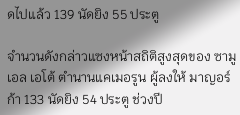ดไปแล้ว 139 นัดยิง 55 ประตู

จำนวนดังกล่าวแซงหน้าสถิติสูงสุดของ ซามูเอล เอโต้ ตำนานแคเมอรูน ผู้ลงให้ มาญอร์ก้า 133 นัดยิง 54 ประตู ช่วงปี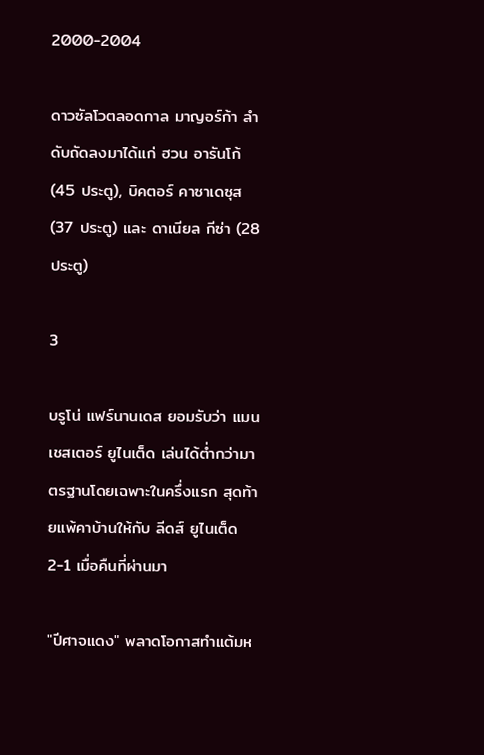2000-2004

ดาวซัลโวตลอดกาล มาญอร์ก้า ลำดับถัดลงมาได้แก่ ฮวน อารันโก้ (45 ประตู), บิคตอร์ คาซาเดซุส (37 ประตู) และ ดาเนียล กีซ่า (28 ประตู)

3

บรูโน่ แฟร์นานเดส ยอมรับว่า แมนเชสเตอร์ ยูไนเต็ด เล่นได้ต่ำกว่ามาตรฐานโดยเฉพาะในครึ่งแรก สุดท้ายแพ้คาบ้านให้กับ ลีดส์ ยูไนเต็ด 2-1 เมื่อคืนที่ผ่านมา

"ปีศาจแดง" พลาดโอกาสทำแต้มห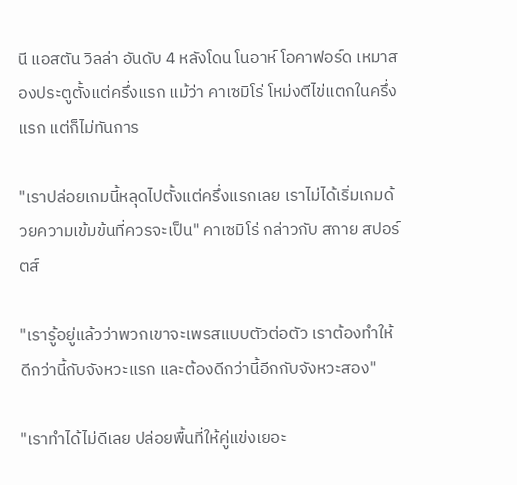นี แอสตัน วิลล่า อันดับ 4 หลังโดน โนอาห์ โอคาฟอร์ด เหมาสองประตูตั้งแต่ครึ่งแรก แม้ว่า คาเซมิโร่ โหม่งตีไข่แตกในครึ่งแรก แต่ก็ไม่ทันการ

"เราปล่อยเกมนี้หลุดไปตั้งแต่ครึ่งแรกเลย เราไม่ได้เริ่มเกมด้วยความเข้มข้นที่ควรจะเป็น" คาเซมิโร่ กล่าวกับ สกาย สปอร์ตส์

"เรารู้อยู่แล้วว่าพวกเขาจะเพรสแบบตัวต่อตัว เราต้องทำให้ดีกว่านี้กับจังหวะแรก และต้องดีกว่านี้อีกกับจังหวะสอง"

"เราทำได้ไม่ดีเลย ปล่อยพื้นที่ให้คู่แข่งเยอะ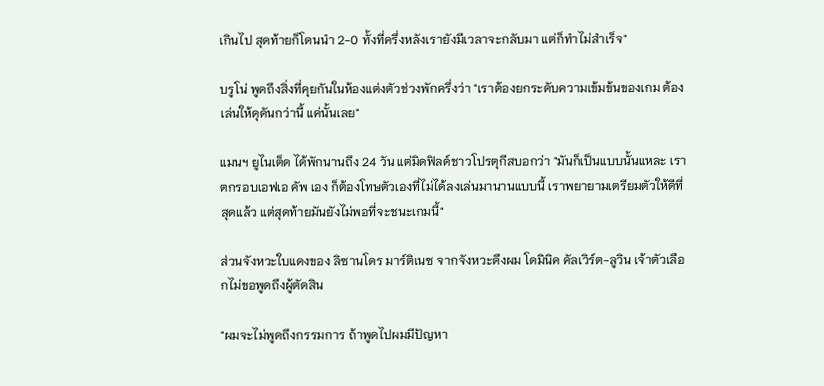เกินไป สุดท้ายก็โดนนำ 2-0 ทั้งที่ครึ่งหลังเรายังมีเวลาจะกลับมา แต่ก็ทำไม่สำเร็จ"

บรูโน่ พูดถึงสิ่งที่คุยกันในห้องแต่งตัวช่วงพักครึ่งว่า "เราต้องยกระดับความเข้มข้นของเกม ต้องเล่นให้ดุดันกว่านี้ แค่นั้นเลย"

แมนฯ ยูไนเต็ด ได้พักนานถึง 24 วัน แต่มิดฟิลด์ชาวโปรตุกีสบอกว่า "มันก็เป็นแบบนั้นแหละ เราตกรอบเอฟเอ คัพ เอง ก็ต้องโทษตัวเองที่ไม่ได้ลงเล่นมานานแบบนี้ เราพยายามเตรียมตัวให้ดีที่สุดแล้ว แต่สุดท้ายมันยังไม่พอที่จะชนะเกมนี้"

ส่วนจังหวะใบแดงของ ลิซานโดร มาร์ติเนซ จากจังหวะดึงผม โดมินิค คัลเวิร์ต-ลูวิน เจ้าตัวเลือกไม่ขอพูดถึงผู้ตัดสิน

"ผมจะไม่พูดถึงกรรมการ ถ้าพูดไปผมมีปัญหา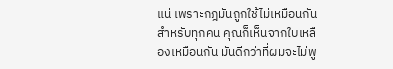แน่ เพราะกฎมันถูกใช้ไม่เหมือนกันสำหรับทุกคน คุณก็เห็นจากใบเหลืองเหมือนกัน มันดีกว่าที่ผมจะไม่พู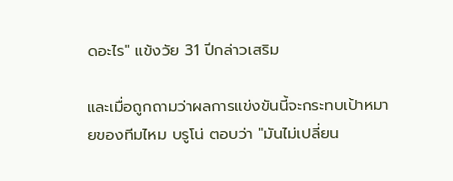ดอะไร" แข้งวัย 31 ปีกล่าวเสริม

และเมื่อถูกถามว่าผลการแข่งขันนี้จะกระทบเป้าหมายของทีมไหม บรูโน่ ตอบว่า "มันไม่เปลี่ยน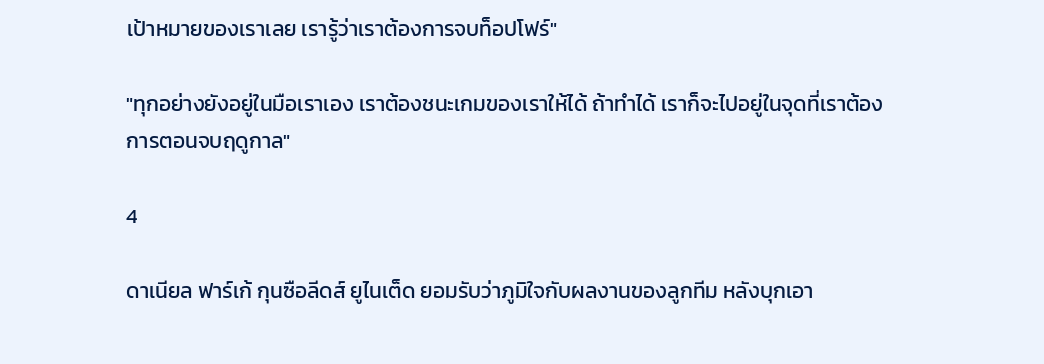เป้าหมายของเราเลย เรารู้ว่าเราต้องการจบท็อปโฟร์"

"ทุกอย่างยังอยู่ในมือเราเอง เราต้องชนะเกมของเราให้ได้ ถ้าทำได้ เราก็จะไปอยู่ในจุดที่เราต้องการตอนจบฤดูกาล"

4

ดาเนียล ฟาร์เก้ กุนซือลีดส์ ยูไนเต็ด ยอมรับว่าภูมิใจกับผลงานของลูกทีม หลังบุกเอา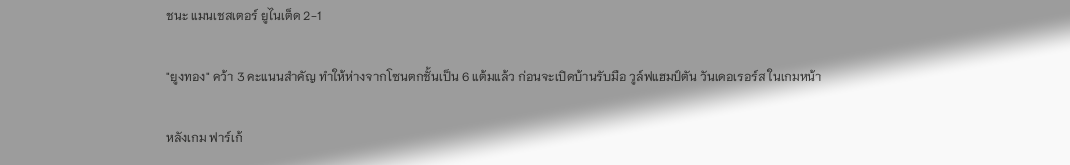ชนะ แมนเชสเตอร์ ยูไนเต็ด 2-1

"ยูงทอง" คว้า 3 คะแนนสำคัญ ทำให้ห่างจากโซนตกชั้นเป็น 6 แต้มแล้ว ก่อนจะเปิดบ้านรับมือ วูล์ฟแฮมป์ตัน วันเดอเรอร์ส ในเกมหน้า

หลังเกม ฟาร์เก้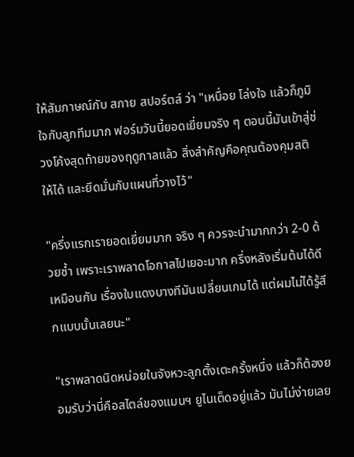ให้สัมภาษณ์กับ สกาย สปอร์ตส์ ว่า "เหนื่อย โล่งใจ แล้วก็ภูมิใจกับลูกทีมมาก ฟอร์มวันนี้ยอดเยี่ยมจริง ๆ ตอนนี้มันเข้าสู่ช่วงโค้งสุดท้ายของฤดูกาลแล้ว สิ่งสำคัญคือคุณต้องคุมสติให้ได้ และยึดมั่นกับแผนที่วางไว้"

"ครึ่งแรกเรายอดเยี่ยมมาก จริง ๆ ควรจะนำมากกว่า 2-0 ด้วยซ้ำ เพราะเราพลาดโอกาสไปเยอะมาก ครึ่งหลังเริ่มต้นได้ดีเหมือนกัน เรื่องใบแดงบางทีมันเปลี่ยนเกมได้ แต่ผมไม่ได้รู้สึกแบบนั้นเลยนะ"

"เราพลาดนิดหน่อยในจังหวะลูกตั้งเตะครั้งหนึ่ง แล้วก็ต้องยอมรับว่านี่คือสไตล์ของแมนฯ ยูไนเต็ดอยู่แล้ว มันไม่ง่ายเลย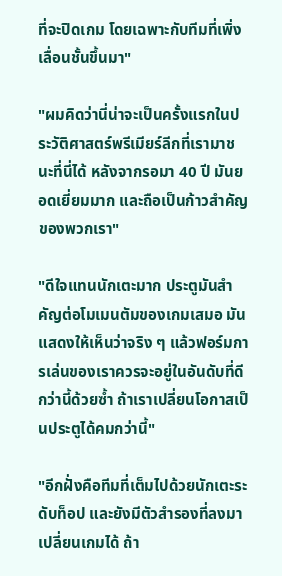ที่จะปิดเกม โดยเฉพาะกับทีมที่เพิ่งเลื่อนชั้นขึ้นมา"

"ผมคิดว่านี่น่าจะเป็นครั้งแรกในประวัติศาสตร์พรีเมียร์ลีกที่เรามาชนะที่นี่ได้ หลังจากรอมา 40 ปี มันยอดเยี่ยมมาก และถือเป็นก้าวสำคัญของพวกเรา"

"ดีใจแทนนักเตะมาก ประตูมันสำคัญต่อโมเมนตัมของเกมเสมอ มันแสดงให้เห็นว่าจริง ๆ แล้วฟอร์มการเล่นของเราควรจะอยู่ในอันดับที่ดีกว่านี้ด้วยซ้ำ ถ้าเราเปลี่ยนโอกาสเป็นประตูได้คมกว่านี้"

"อีกฝั่งคือทีมที่เต็มไปด้วยนักเตะระดับท็อป และยังมีตัวสำรองที่ลงมาเปลี่ยนเกมได้ ถ้า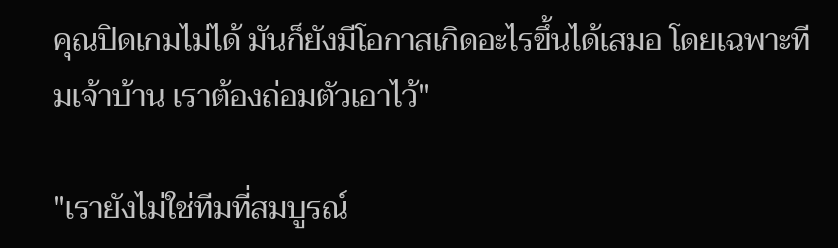คุณปิดเกมไม่ได้ มันก็ยังมีโอกาสเกิดอะไรขึ้นได้เสมอ โดยเฉพาะทีมเจ้าบ้าน เราต้องถ่อมตัวเอาไว้"

"เรายังไม่ใช่ทีมที่สมบูรณ์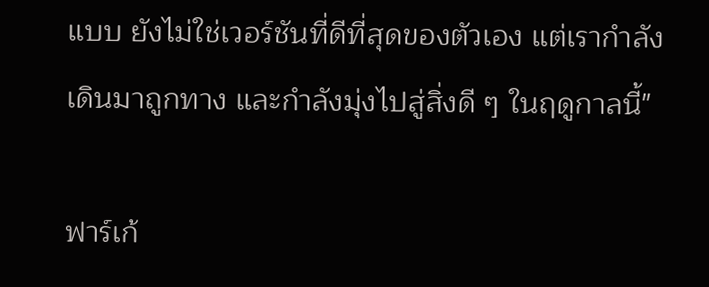แบบ ยังไม่ใช่เวอร์ชันที่ดีที่สุดของตัวเอง แต่เรากำลังเดินมาถูกทาง และกำลังมุ่งไปสู่สิ่งดี ๆ ในฤดูกาลนี้"

ฟาร์เก้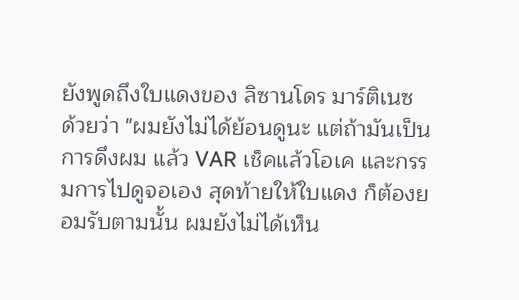ยังพูดถึงใบแดงของ ลิซานโดร มาร์ติเนซ ด้วยว่า "ผมยังไม่ได้ย้อนดูนะ แต่ถ้ามันเป็นการดึงผม แล้ว VAR เช็คแล้วโอเค และกรรมการไปดูจอเอง สุดท้ายให้ใบแดง ก็ต้องยอมรับตามนั้น ผมยังไม่ได้เห็น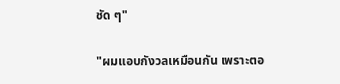ชัด ๆ"

"ผมแอบกังวลเหมือนกัน เพราะตอ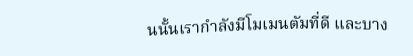นนั้นเรากำลังมีโมเมนตัมที่ดี และบาง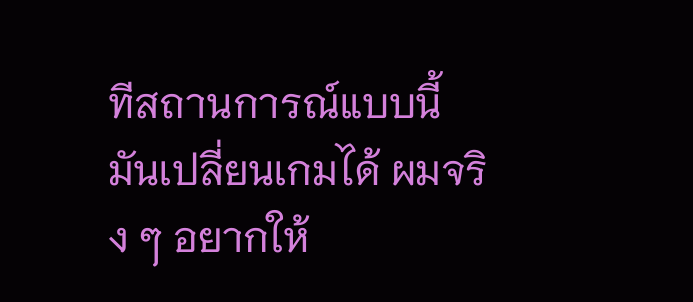ทีสถานการณ์แบบนี้มันเปลี่ยนเกมได้ ผมจริง ๆ อยากให้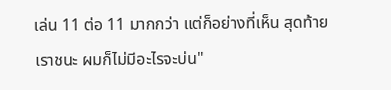เล่น 11 ต่อ 11 มากกว่า แต่ก็อย่างที่เห็น สุดท้ายเราชนะ ผมก็ไม่มีอะไรจะบ่น"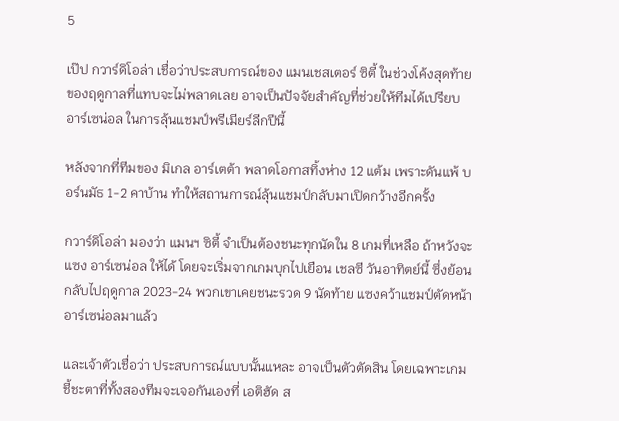5

เป๊ป กวาร์ดิโอล่า เชื่อว่าประสบการณ์ของ แมนเชสเตอร์ ซิตี้ ในช่วงโค้งสุดท้ายของฤดูกาลที่แทบจะไม่พลาดเลย อาจเป็นปัจจัยสำคัญที่ช่วยให้ทีมได้เปรียบ อาร์เซน่อล ในการลุ้นแชมป์พรีเมียร์ลีกปีนี้

หลังจากที่ทีมของ มิเกล อาร์เตต้า พลาดโอกาสทิ้งห่าง 12 แต้ม เพราะดันแพ้ บอร์นมัธ 1-2 คาบ้าน ทำให้สถานการณ์ลุ้นแชมป์กลับมาเปิดกว้างอีกครั้ง

กวาร์ดิโอล่า มองว่า แมนฯ ซิตี้ จำเป็นต้องชนะทุกนัดใน 8 เกมที่เหลือ ถ้าหวังจะแซง อาร์เซน่อล ให้ได้ โดยจะเริ่มจากเกมบุกไปเยือน เชลซี วันอาทิตย์นี้ ซึ่งย้อนกลับไปฤดูกาล 2023-24 พวกเขาเคยชนะรวด 9 นัดท้าย แซงคว้าแชมป์ตัดหน้าอาร์เซน่อลมาแล้ว

และเจ้าตัวเชื่อว่า ประสบการณ์แบบนั้นแหละ อาจเป็นตัวตัดสิน โดยเฉพาะเกมชี้ชะตาที่ทั้งสองทีมจะเจอกันเองที่ เอติฮัด ส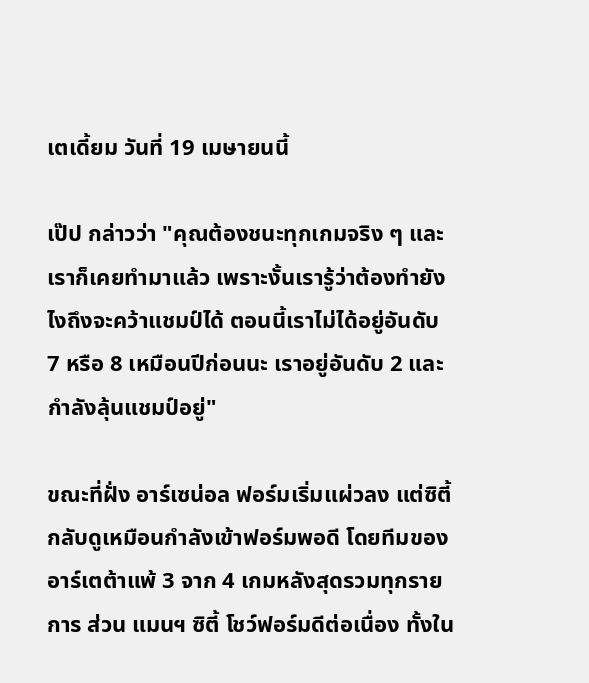เตเดี้ยม วันที่ 19 เมษายนนี้

เป๊ป กล่าวว่า "คุณต้องชนะทุกเกมจริง ๆ และเราก็เคยทำมาแล้ว เพราะงั้นเรารู้ว่าต้องทำยังไงถึงจะคว้าแชมป์ได้ ตอนนี้เราไม่ได้อยู่อันดับ 7 หรือ 8 เหมือนปีก่อนนะ เราอยู่อันดับ 2 และกำลังลุ้นแชมป์อยู่"

ขณะที่ฝั่ง อาร์เซน่อล ฟอร์มเริ่มแผ่วลง แต่ซิตี้กลับดูเหมือนกำลังเข้าฟอร์มพอดี โดยทีมของอาร์เตต้าแพ้ 3 จาก 4 เกมหลังสุดรวมทุกรายการ ส่วน แมนฯ ซิตี้ โชว์ฟอร์มดีต่อเนื่อง ทั้งใน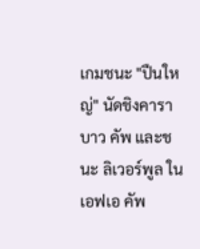เกมชนะ "ปืนใหญ่" นัดชิงคาราบาว คัพ และชนะ ลิเวอร์พูล ในเอฟเอ คัพ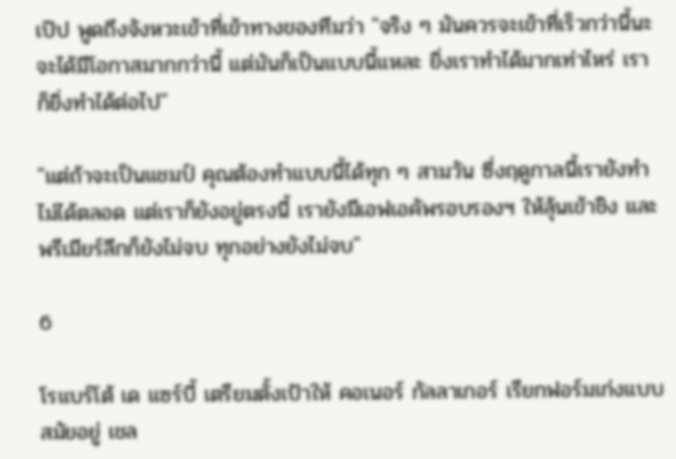เป๊ป พูดถึงจังหวะเข้าที่เข้าทางของทีมว่า "จริง ๆ มันควรจะเข้าที่เร็วกว่านี้นะ จะได้มีโอกาสมากกว่านี้ แต่มันก็เป็นแบบนี้แหละ ยิ่งเราทำได้มากเท่าไหร่ เราก็ยิ่งทำได้ต่อไป"

"แต่ถ้าจะเป็นแชมป์ คุณต้องทำแบบนี้ได้ทุก ๆ สามวัน ซึ่งฤดูกาลนี้เรายังทำไม่ได้ตลอด แต่เราก็ยังอยู่ตรงนี้ เรายังมีเอฟเอคัพรอบรองฯ ให้ลุ้นเข้าชิง และพรีเมียร์ลีกก็ยังไม่จบ ทุกอย่างยังไม่จบ"

6

โรแบร์โต้ เด แซร์บี้ เตรียมตั้งเป้าให้ คอเนอร์ กัลลาเกอร์ เรียกฟอร์มเก่งแบบสมัยอยู่ เชล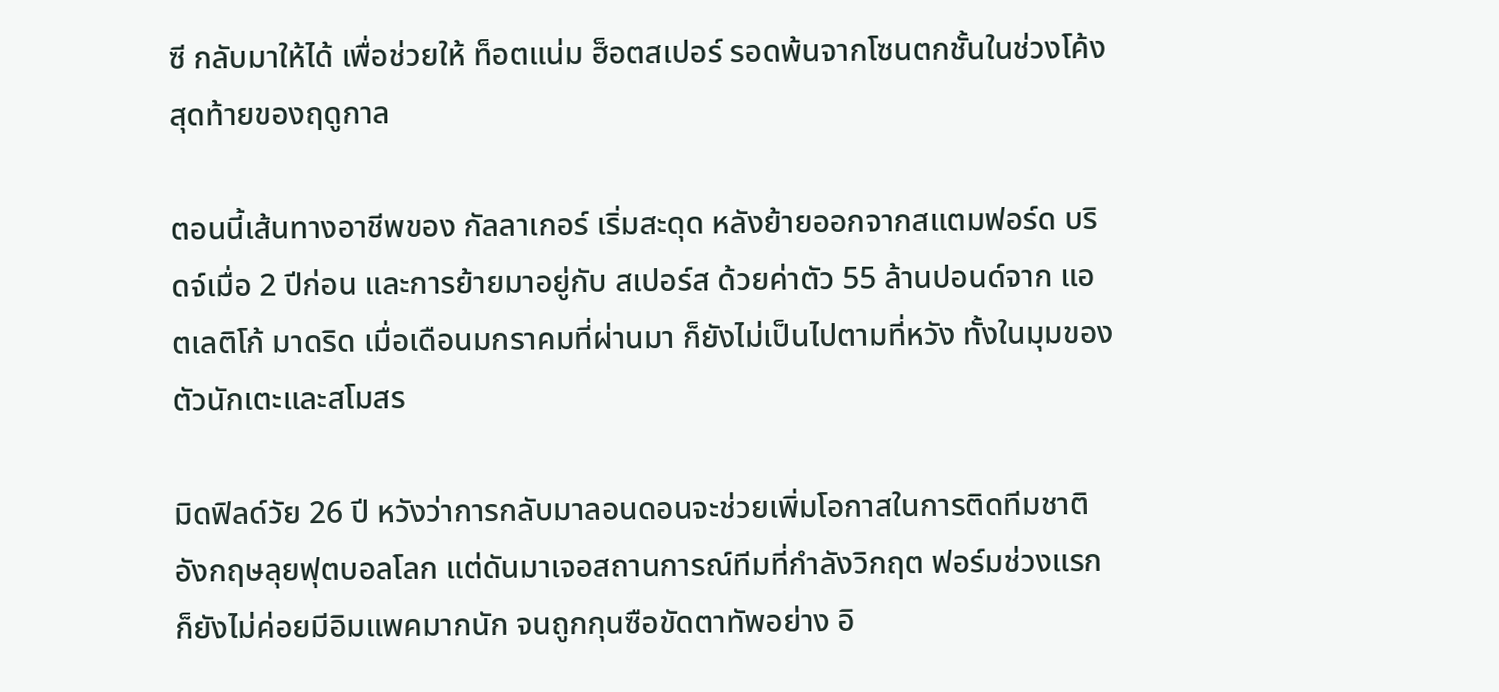ซี กลับมาให้ได้ เพื่อช่วยให้ ท็อตแน่ม ฮ็อตสเปอร์ รอดพ้นจากโซนตกชั้นในช่วงโค้งสุดท้ายของฤดูกาล

ตอนนี้เส้นทางอาชีพของ กัลลาเกอร์ เริ่มสะดุด หลังย้ายออกจากสแตมฟอร์ด บริดจ์เมื่อ 2 ปีก่อน และการย้ายมาอยู่กับ สเปอร์ส ด้วยค่าตัว 55 ล้านปอนด์จาก แอตเลติโก้ มาดริด เมื่อเดือนมกราคมที่ผ่านมา ก็ยังไม่เป็นไปตามที่หวัง ทั้งในมุมของตัวนักเตะและสโมสร

มิดฟิลด์วัย 26 ปี หวังว่าการกลับมาลอนดอนจะช่วยเพิ่มโอกาสในการติดทีมชาติอังกฤษลุยฟุตบอลโลก แต่ดันมาเจอสถานการณ์ทีมที่กำลังวิกฤต ฟอร์มช่วงแรกก็ยังไม่ค่อยมีอิมแพคมากนัก จนถูกกุนซือขัดตาทัพอย่าง อิ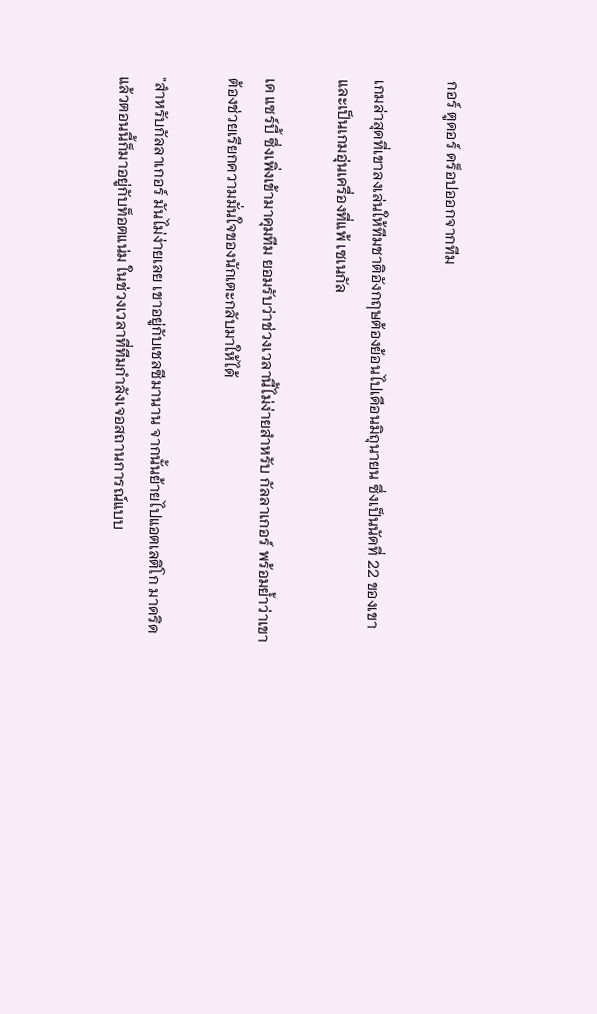กอร์ ตูดอร์ ดร็อปออกจากทีม

เกมล่าสุดที่เขาลงเล่นให้ทีมชาติอังกฤษต้องย้อนไปเดือนมิถุนายน ซึ่งเป็นนัดที่ 22 ของเขา และเป็นเกมอุ่นเครื่องที่แพ้ เซเนกัล

เด แซร์บี้ ซึ่งเพิ่งเข้ามาคุมทีม ยอมรับว่าช่วงเวลานี้ไม่ง่ายสำหรับ กัลลาเกอร์ พร้อมย้ำว่าเขาต้องช่วยเรียกความมั่นใจของนักเตะกลับมาให้ได้

"สำหรับกัลลาเกอร์ มันไม่ง่ายเลย เขาอยู่กับเชลซีมานาน จากนั้นย้ายไปแอตเลติโก มาดริด แล้วตอนนี้ก็มาอยู่กับท็อตแน่ม ในช่วงเวลาที่ทีมกำลังเจอสถานการณ์แบบ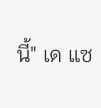นี้" เด แซ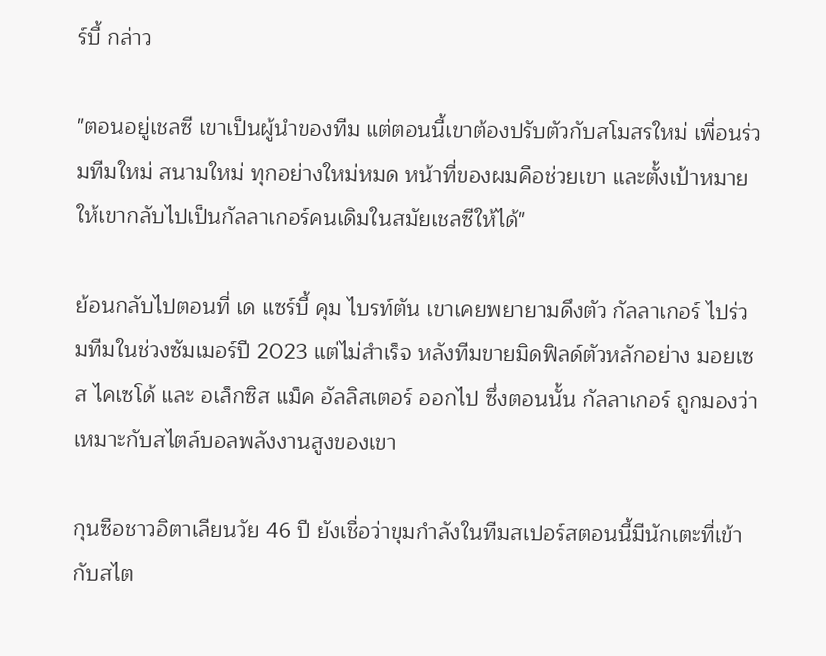ร์บี้ กล่าว

"ตอนอยู่เชลซี เขาเป็นผู้นำของทีม แต่ตอนนี้เขาต้องปรับตัวกับสโมสรใหม่ เพื่อนร่วมทีมใหม่ สนามใหม่ ทุกอย่างใหม่หมด หน้าที่ของผมคือช่วยเขา และตั้งเป้าหมายให้เขากลับไปเป็นกัลลาเกอร์คนเดิมในสมัยเชลซีให้ได้"

ย้อนกลับไปตอนที่ เด แซร์บี้ คุม ไบรท์ตัน เขาเคยพยายามดึงตัว กัลลาเกอร์ ไปร่วมทีมในช่วงซัมเมอร์ปี 2023 แต่ไม่สำเร็จ หลังทีมขายมิดฟิลด์ตัวหลักอย่าง มอยเซส ไคเซโด้ และ อเล็กซิส แม็ค อัลลิสเตอร์ ออกไป ซึ่งตอนนั้น กัลลาเกอร์ ถูกมองว่าเหมาะกับสไตล์บอลพลังงานสูงของเขา

กุนซือชาวอิตาเลียนวัย 46 ปี ยังเชื่อว่าขุมกำลังในทีมสเปอร์สตอนนี้มีนักเตะที่เข้ากับสไต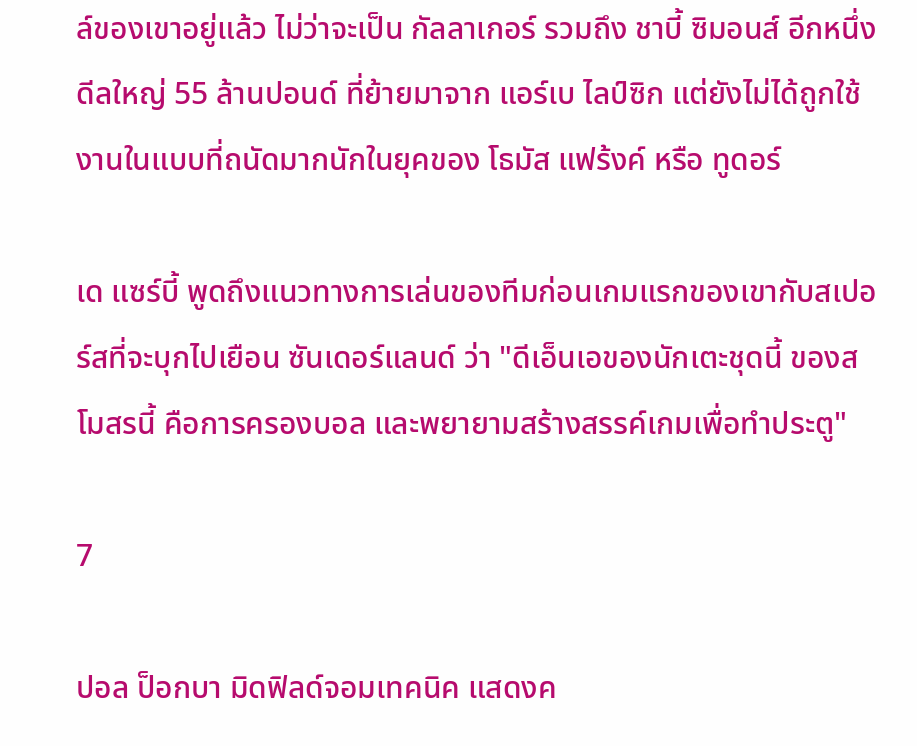ล์ของเขาอยู่แล้ว ไม่ว่าจะเป็น กัลลาเกอร์ รวมถึง ชาบี้ ซิมอนส์ อีกหนึ่งดีลใหญ่ 55 ล้านปอนด์ ที่ย้ายมาจาก แอร์เบ ไลป์ซิก แต่ยังไม่ได้ถูกใช้งานในแบบที่ถนัดมากนักในยุคของ โธมัส แฟร้งค์ หรือ ทูดอร์

เด แซร์บี้ พูดถึงแนวทางการเล่นของทีมก่อนเกมแรกของเขากับสเปอร์สที่จะบุกไปเยือน ซันเดอร์แลนด์ ว่า "ดีเอ็นเอของนักเตะชุดนี้ ของสโมสรนี้ คือการครองบอล และพยายามสร้างสรรค์เกมเพื่อทำประตู"

7

ปอล ป็อกบา มิดฟิลด์จอมเทคนิค แสดงค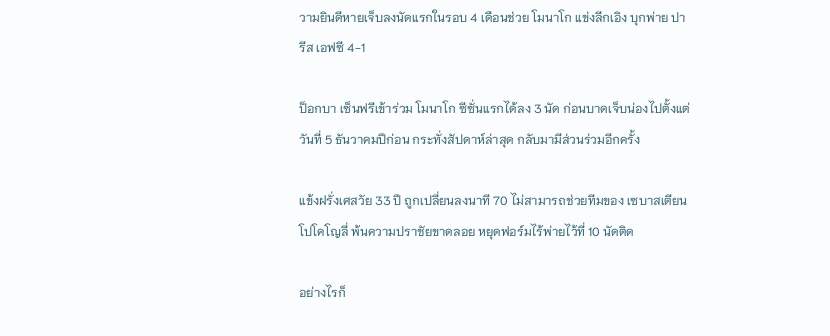วามยินดีหายเจ็บลงนัดแรกในรอบ 4 เดือนช่วย โมนาโก แข่งลีกเอิง บุกพ่าย ปารีส เอฟซี 4-1

ป็อกบา เซ็นฟรีเข้าร่วม โมนาโก ซีซั่นแรกได้ลง 3 นัด ก่อนบาดเจ็บน่องไปตั้งแต่วันที่ 5 ธันวาคมปีก่อน กระทั่งสัปดาห์ล่าสุด กลับมามีส่วนร่วมอีกครั้ง

แข้งฝรั่งเศสวัย 33 ปี ถูกเปลี่ยนลงนาที 70 ไม่สามารถช่วยทีมของ เซบาสเตียน โปโคโญลี่ พ้นความปราชัยขาดลอย หยุดฟอร์มไร้พ่ายไว้ที่ 10 นัดติด

อย่างไรก็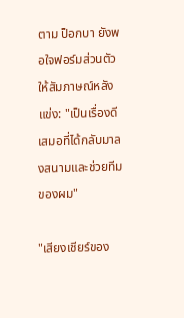ตาม ป็อกบา ยังพอใจฟอร์มส่วนตัว ให้สัมภาษณ์หลังแข่ง: "เป็นเรื่องดีเสมอที่ได้กลับมาลงสนามและช่วยทีมของผม"

"เสียงเชียร์ของ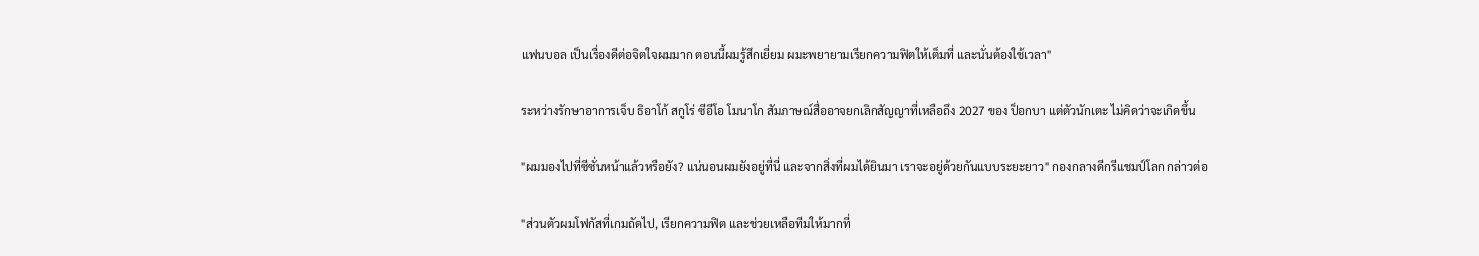แฟนบอล เป็นเรื่องดีต่อจิตใจผมมาก ตอนนี้ผมรู้สึกเยี่ยม ผมะพยายามเรียกความฟิตให้เต็มที่ และนั่นต้องใช้เวลา"

ระหว่างรักษาอาการเจ็บ ธิอาโก้ สกูโร่ ซีอีโอ โมนาโก สัมภาษณ์สื่ออาจยกเลิกสัญญาที่เหลือถึง 2027 ของ ป็อกบา แต่ตัวนักเตะ ไม่คิดว่าจะเกิดขึ้น

"ผมมองไปที่ซีซั่นหน้าแล้วหรือยัง? แน่นอนผมยังอยู่ที่นี่ และจากสิ่งที่ผมได้ยินมา เราจะอยู่ด้วยกันแบบระยะยาว" กองกลางดีกรีแชมป์โลก กล่าวต่อ

"ส่วนตัวผมโฟกัสที่เกมถัดไป, เรียกความฟิต และช่วยเหลือทีมให้มากที่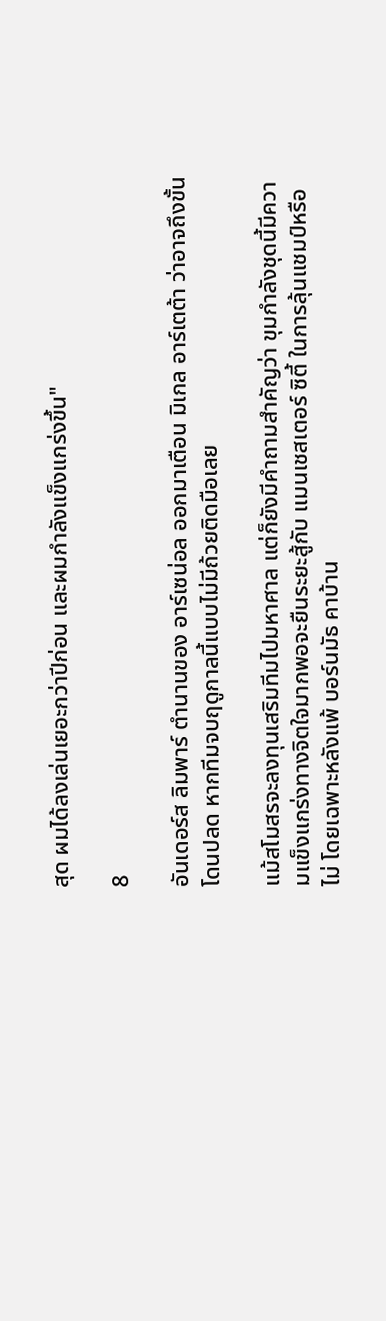สุด ผมได้ลงเล่นเยอะกว่าปีก่อน และผมกำลังแข็งแกร่งขึ้น"

8

อันเดอร์ส ลิมพาร์ ตำนานของ อาร์เซน่อล ออกมาเตือน มิเกล อาร์เตต้า ว่าอาจถึงขั้นโดนปลด หากทีมจบฤดูกาลนี้แบบไม่มีถ้วยติดมือเลย

แม้สโมสรจะลงทุนเสริมทีมไปมหาศาล แต่ก็ยังมีคำถามสำคัญว่า ขุมกำลังชุดนี้มีความแข็งแกร่งทางจิตใจมากพอจะยืนระยะสู้กับ แมนเชสเตอร์ ซิตี้ ในการลุ้นแชมป์หรือไม่ โดยเฉพาะหลังแพ้ บอร์นมัธ คาบ้าน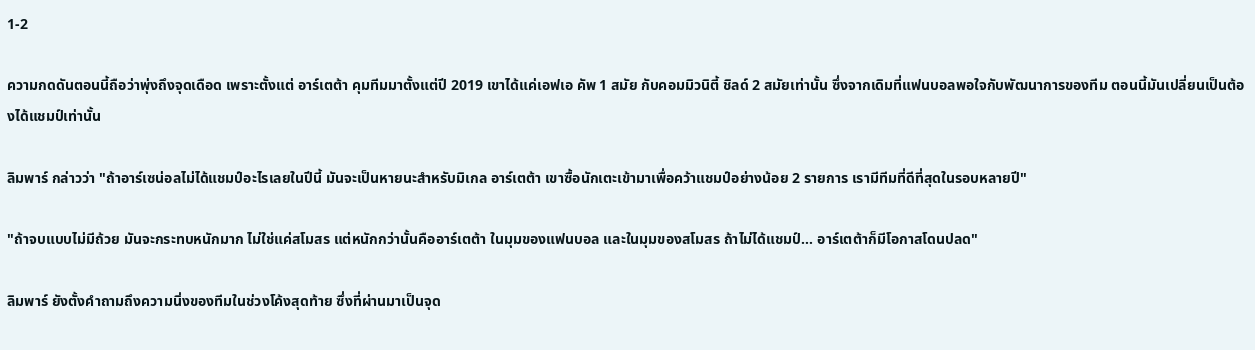1-2

ความกดดันตอนนี้ถือว่าพุ่งถึงจุดเดือด เพราะตั้งแต่ อาร์เตต้า คุมทีมมาตั้งแต่ปี 2019 เขาได้แค่เอฟเอ คัพ 1 สมัย กับคอมมิวนิตี้ ชิลด์ 2 สมัยเท่านั้น ซึ่งจากเดิมที่แฟนบอลพอใจกับพัฒนาการของทีม ตอนนี้มันเปลี่ยนเป็นต้องได้แชมป์เท่านั้น

ลิมพาร์ กล่าวว่า "ถ้าอาร์เซน่อลไม่ได้แชมป์อะไรเลยในปีนี้ มันจะเป็นหายนะสำหรับมิเกล อาร์เตต้า เขาซื้อนักเตะเข้ามาเพื่อคว้าแชมป์อย่างน้อย 2 รายการ เรามีทีมที่ดีที่สุดในรอบหลายปี"

"ถ้าจบแบบไม่มีถ้วย มันจะกระทบหนักมาก ไม่ใช่แค่สโมสร แต่หนักกว่านั้นคืออาร์เตต้า ในมุมของแฟนบอล และในมุมของสโมสร ถ้าไม่ได้แชมป์… อาร์เตต้าก็มีโอกาสโดนปลด"

ลิมพาร์ ยังตั้งคำถามถึงความนิ่งของทีมในช่วงโค้งสุดท้าย ซึ่งที่ผ่านมาเป็นจุด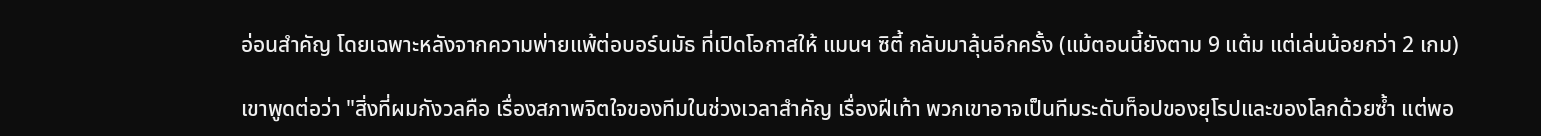อ่อนสำคัญ โดยเฉพาะหลังจากความพ่ายแพ้ต่อบอร์นมัธ ที่เปิดโอกาสให้ แมนฯ ซิตี้ กลับมาลุ้นอีกครั้ง (แม้ตอนนี้ยังตาม 9 แต้ม แต่เล่นน้อยกว่า 2 เกม)

เขาพูดต่อว่า "สิ่งที่ผมกังวลคือ เรื่องสภาพจิตใจของทีมในช่วงเวลาสำคัญ เรื่องฝีเท้า พวกเขาอาจเป็นทีมระดับท็อปของยุโรปและของโลกด้วยซ้ำ แต่พอ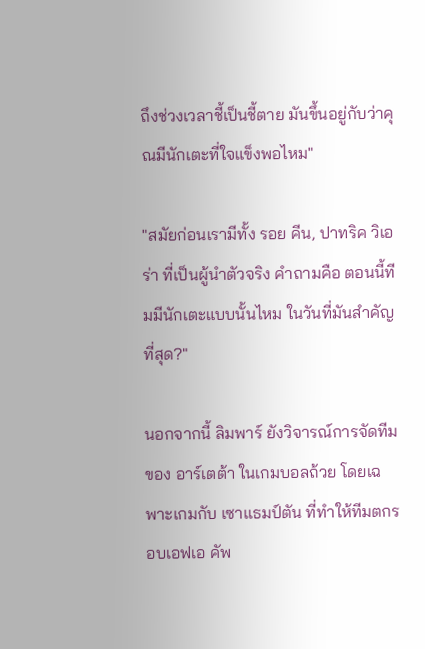ถึงช่วงเวลาชี้เป็นชี้ตาย มันขึ้นอยู่กับว่าคุณมีนักเตะที่ใจแข็งพอไหม"

"สมัยก่อนเรามีทั้ง รอย คีน, ปาทริค วิเอร่า ที่เป็นผู้นำตัวจริง คำถามคือ ตอนนี้ทีมมีนักเตะแบบนั้นไหม ในวันที่มันสำคัญที่สุด?"

นอกจากนี้ ลิมพาร์ ยังวิจารณ์การจัดทีมของ อาร์เตต้า ในเกมบอลถ้วย โดยเฉพาะเกมกับ เซาแธมป์ตัน ที่ทำให้ทีมตกรอบเอฟเอ คัพ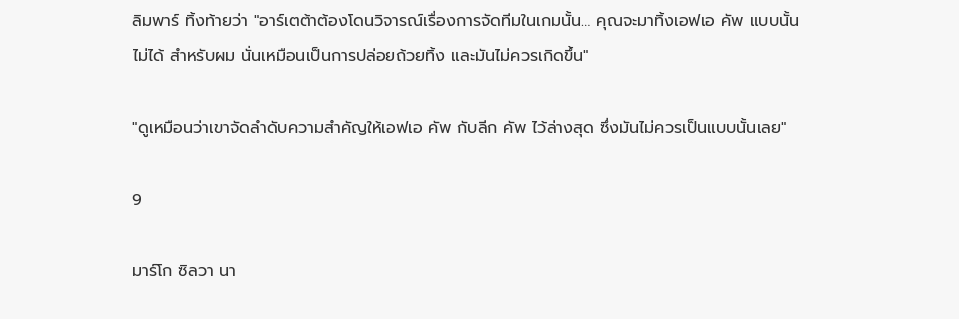ลิมพาร์ ทิ้งท้ายว่า "อาร์เตต้าต้องโดนวิจารณ์เรื่องการจัดทีมในเกมนั้น… คุณจะมาทิ้งเอฟเอ คัพ แบบนั้นไม่ได้ สำหรับผม นั่นเหมือนเป็นการปล่อยถ้วยทิ้ง และมันไม่ควรเกิดขึ้น"

"ดูเหมือนว่าเขาจัดลำดับความสำคัญให้เอฟเอ คัพ กับลีก คัพ ไว้ล่างสุด ซึ่งมันไม่ควรเป็นแบบนั้นเลย"

9

มาร์โก ซิลวา นา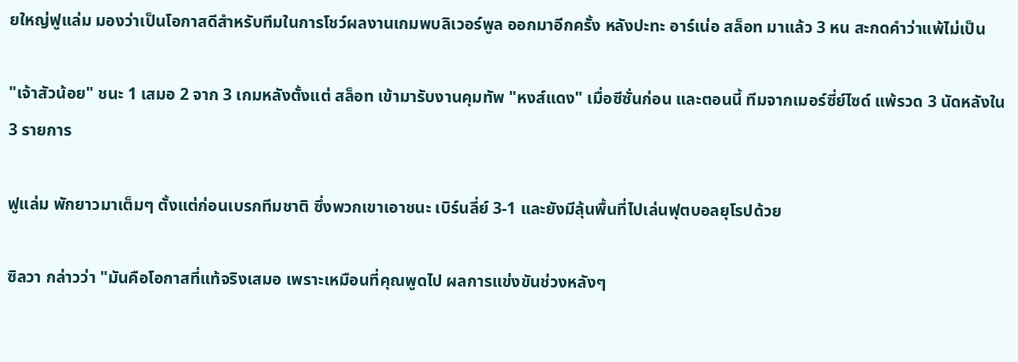ยใหญ่ฟูแล่ม มองว่าเป็นโอกาสดีสำหรับทีมในการโชว์ผลงานเกมพบลิเวอร์พูล ออกมาอีกครั้ง หลังปะทะ อาร์เน่อ สล็อท มาแล้ว 3 หน สะกดคำว่าแพ้ไม่เป็น

"เจ้าสัวน้อย" ชนะ 1 เสมอ 2 จาก 3 เกมหลังตั้งแต่ สล็อท เข้ามารับงานคุมทัพ "หงส์แดง" เมื่อซีซั่นก่อน และตอนนี้ ทีมจากเมอร์ซี่ย์ไซด์ แพ้รวด 3 นัดหลังใน 3 รายการ

ฟูแล่ม พักยาวมาเต็มๆ ตั้งแต่ก่อนเบรกทีมชาติ ซึ่งพวกเขาเอาชนะ เบิร์นลี่ย์ 3-1 และยังมีลุ้นพื้นที่ไปเล่นฟุตบอลยุโรปด้วย

ซิลวา กล่าวว่า "มันคือโอกาสที่แท้จริงเสมอ เพราะเหมือนที่คุณพูดไป ผลการแข่งขันช่วงหลังๆ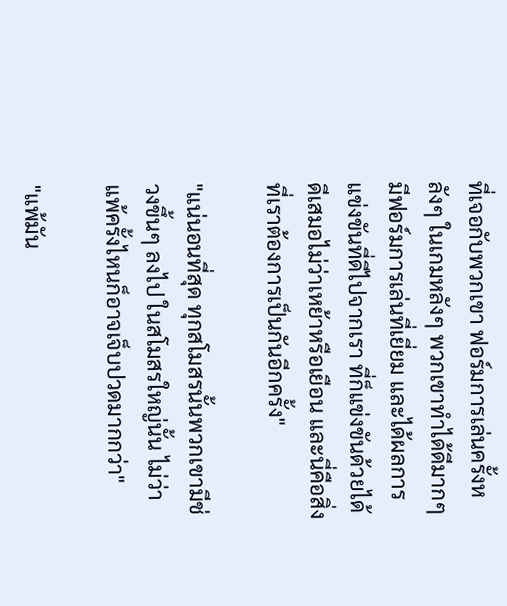ที่เจอกับพวกเขา ฟอร์มการเล่นครั้งหลังๆ ในเกมหลังๆ พวกเขาทำได้ดีมากๆ มีฟอร์มการเล่นที่เยี่ยม และได้ผลการแข่งขันที่ดีไปจากเรา ที่ก็แข่งขันด้วยได้ดีเสมอไม่ว่าเหย้าหรือเยือน และนี่คือสิ่งที่เราต้องการเป็นกันอีกครั้ง"

"แน่นอนที่สุด ทุกสโมสรนั้นพวกเขามีช่วงขึ้นๆ ลงไป ในสโมสรใหญ่นั้น ไม่ว่าแพ้ครั้งไหนก็อาจเจ็บปวดมากกว่า"

"แพ้มัน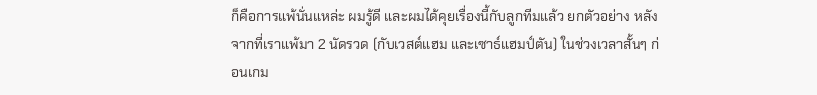ก็คือการแพ้นั่นแหล่ะ ผมรู้ดี และผมได้คุยเรื่องนี้กับลูกทีมแล้ว ยกตัวอย่าง หลังจากที่เราแพ้มา 2 นัดรวด (กับเวสต์แฮม และเซาธ์แฮมป์ตัน) ในช่วงเวลาสั้นๆ ก่อนเกม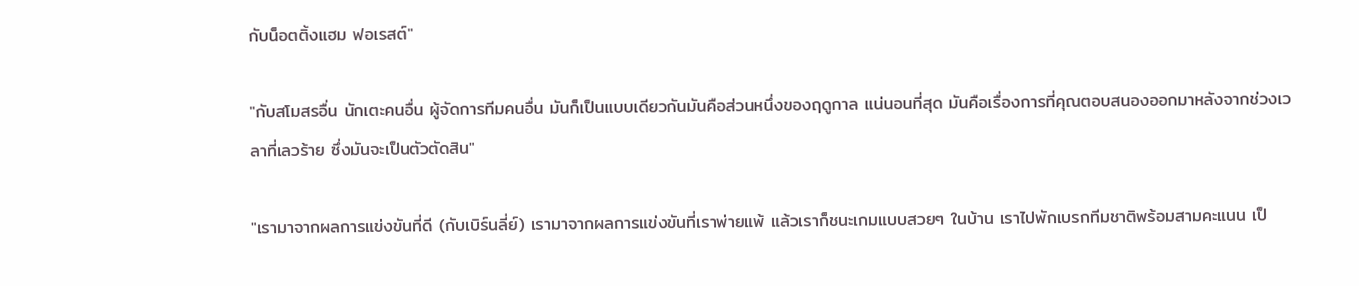กับน็อตติ้งแฮม ฟอเรสต์"

"กับสโมสรอื่น นักเตะคนอื่น ผู้จัดการทีมคนอื่น มันก็เป็นแบบเดียวกันมันคือส่วนหนึ่งของฤดูกาล แน่นอนที่สุด มันคือเรื่องการที่คุณตอบสนองออกมาหลังจากช่วงเวลาที่เลวร้าย ซึ่งมันจะเป็นตัวตัดสิน"

"เรามาจากผลการแข่งขันที่ดี (กับเบิร์นลี่ย์) เรามาจากผลการแข่งขันที่เราพ่ายแพ้ แล้วเราก็ชนะเกมแบบสวยๆ ในบ้าน เราไปพักเบรกทีมชาติพร้อมสามคะแนน เป็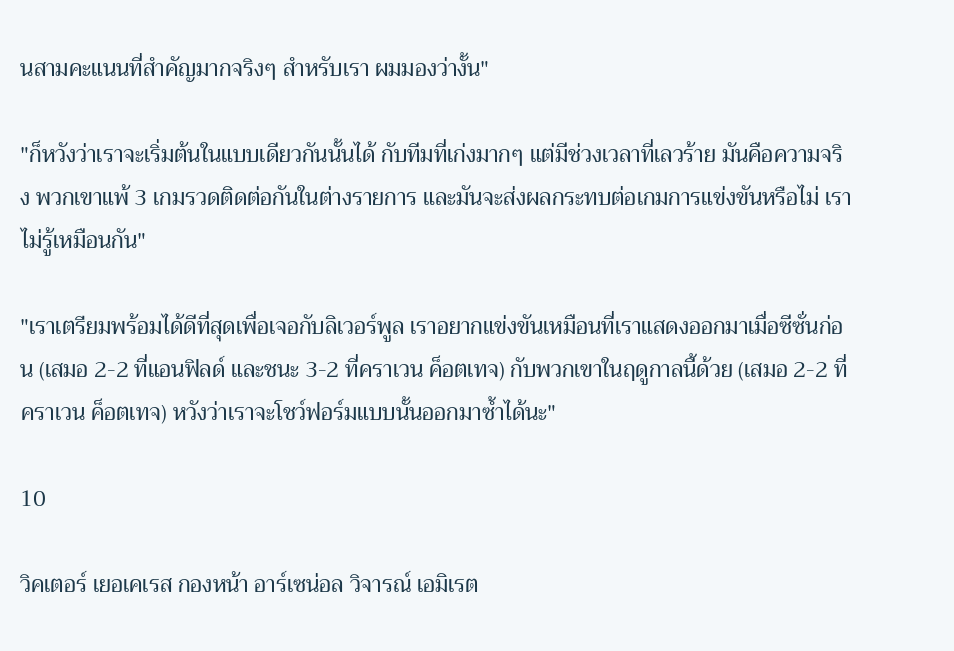นสามคะแนนที่สำคัญมากจริงๆ สำหรับเรา ผมมองว่างั้น"

"ก็หวังว่าเราจะเริ่มต้นในแบบเดียวกันนั้นได้ กับทีมที่เก่งมากๆ แต่มีช่วงเวลาที่เลวร้าย มันคือความจริง พวกเขาแพ้ 3 เกมรวดติดต่อกันในต่างรายการ และมันจะส่งผลกระทบต่อเกมการแข่งขันหรือไม่ เราไม่รู้เหมือนกัน"

"เราเตรียมพร้อมได้ดีที่สุดเพื่อเจอกับลิเวอร์พูล เราอยากแข่งขันเหมือนที่เราแสดงออกมาเมื่อซีซั่นก่อน (เสมอ 2-2 ที่แอนฟิลด์ และชนะ 3-2 ที่คราเวน ค็อตเทจ) กับพวกเขาในฤดูกาลนี้ด้วย (เสมอ 2-2 ที่คราเวน ค็อตเทจ) หวังว่าเราจะโชว์ฟอร์มแบบนั้นออกมาซ้ำได้นะ"

10

วิคเตอร์ เยอเคเรส กองหน้า อาร์เซน่อล วิจารณ์ เอมิเรต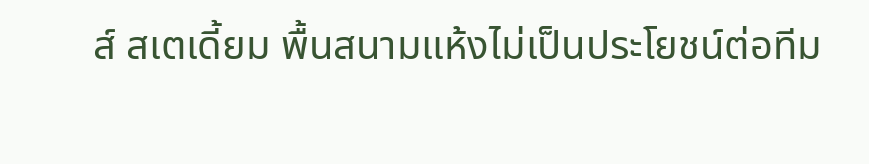ส์ สเตเดี้ยม พื้นสนามแห้งไม่เป็นประโยชน์ต่อทีม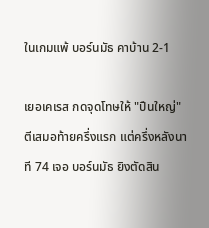ในเกมแพ้ บอร์นมัธ คาบ้าน 2-1

เยอเคเรส กดจุดโทษให้ "ปืนใหญ่" ตีเสมอท้ายครึ่งแรก แต่ครึ่งหลังนาที 74 เจอ บอร์นมัธ ยิงตัดสิน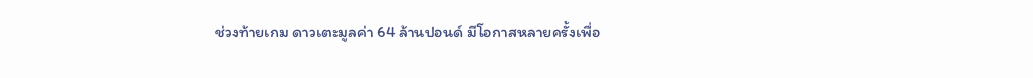ช่วงท้ายเกม ดาวเตะมูลค่า 64 ล้านปอนด์ มีโอกาสหลายครั้งเพื่อ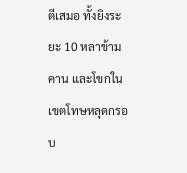ตีเสมอ ทั้งยิงระยะ 10 หลาข้ามคาน และโขกในเขตโทษหลุดกรอบ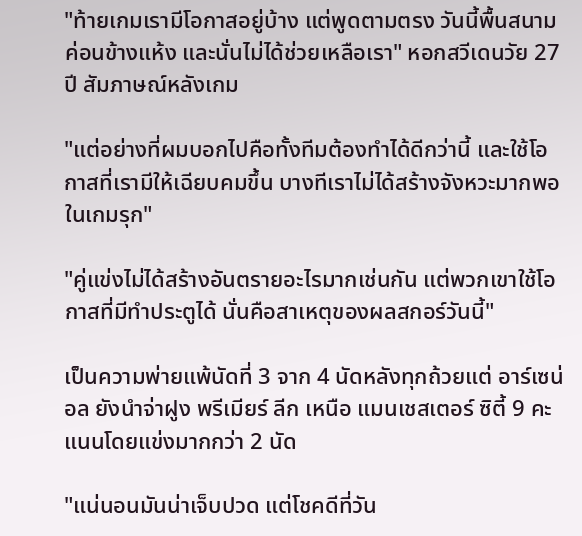"ท้ายเกมเรามีโอกาสอยู่บ้าง แต่พูดตามตรง วันนี้พื้นสนามค่อนข้างแห้ง และนั่นไม่ได้ช่วยเหลือเรา" หอกสวีเดนวัย 27 ปี สัมภาษณ์หลังเกม

"แต่อย่างที่ผมบอกไปคือทั้งทีมต้องทำได้ดีกว่านี้ และใช้โอกาสที่เรามีให้เฉียบคมขึ้น บางทีเราไม่ได้สร้างจังหวะมากพอในเกมรุก"

"คู่แข่งไม่ได้สร้างอันตรายอะไรมากเช่นกัน แต่พวกเขาใช้โอกาสที่มีทำประตูได้ นั่นคือสาเหตุของผลสกอร์วันนี้"

เป็นความพ่ายแพ้นัดที่ 3 จาก 4 นัดหลังทุกถ้วยแต่ อาร์เซน่อล ยังนำจ่าฝูง พรีเมียร์ ลีก เหนือ แมนเชสเตอร์ ซิตี้ 9 คะแนนโดยแข่งมากกว่า 2 นัด

"แน่นอนมันน่าเจ็บปวด แต่โชคดีที่วัน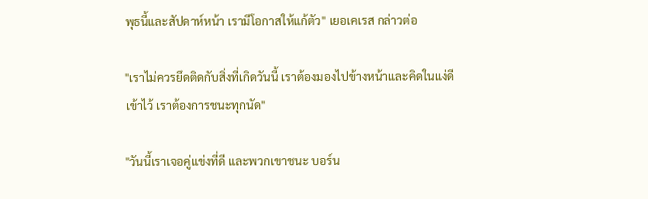พุธนี้และสัปดาห์หน้า เรามีโอกาสให้แก้ตัว" เยอเคเรส กล่าวต่อ

"เราไม่ควรยึดติดกับสิ่งที่เกิดวันนี้ เราต้องมองไปข้างหน้าและคิดในแง่ดีเข้าไว้ เราต้องการชนะทุกนัด"

"วันนี้เราเจอคู่แข่งที่ดี และพวกเขาชนะ บอร์น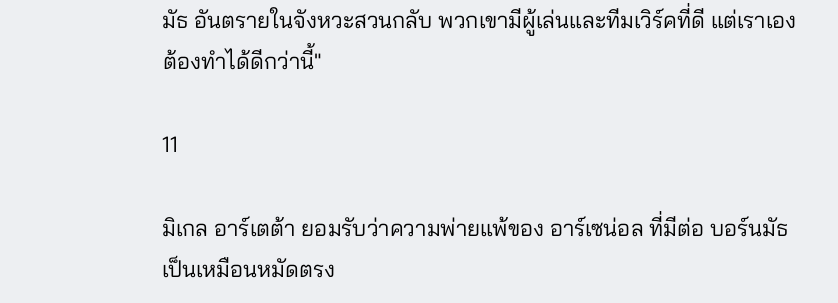มัธ อันตรายในจังหวะสวนกลับ พวกเขามีผู้เล่นและทีมเวิร์คที่ดี แต่เราเองต้องทำได้ดีกว่านี้"

11

มิเกล อาร์เตต้า ยอมรับว่าความพ่ายแพ้ของ อาร์เซน่อล ที่มีต่อ บอร์นมัธ เป็นเหมือนหมัดตรง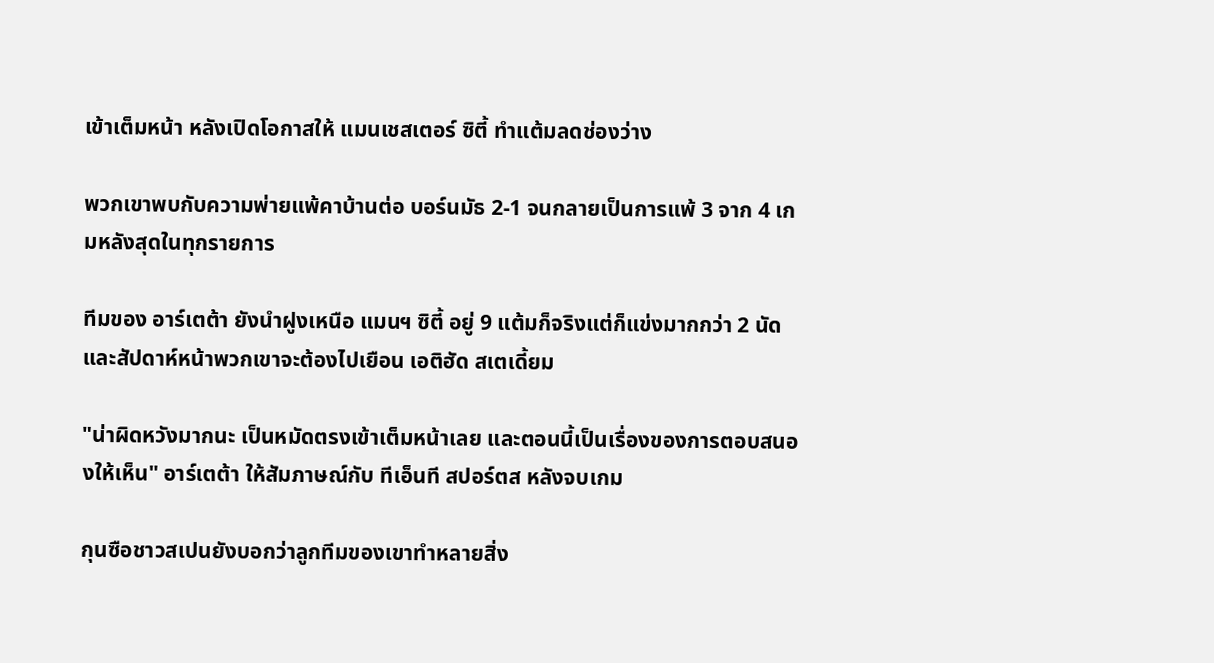เข้าเต็มหน้า หลังเปิดโอกาสให้ แมนเชสเตอร์ ซิตี้ ทำแต้มลดช่องว่าง

พวกเขาพบกับความพ่ายแพ้คาบ้านต่อ บอร์นมัธ 2-1 จนกลายเป็นการแพ้ 3 จาก 4 เกมหลังสุดในทุกรายการ

ทีมของ อาร์เตต้า ยังนำฝูงเหนือ แมนฯ ซิตี้ อยู่ 9 แต้มก็จริงแต่ก็แข่งมากกว่า 2 นัดและสัปดาห์หน้าพวกเขาจะต้องไปเยือน เอติฮัด สเตเดี้ยม

"น่าผิดหวังมากนะ เป็นหมัดตรงเข้าเต็มหน้าเลย และตอนนี้เป็นเรื่องของการตอบสนองให้เห็น" อาร์เตต้า ให้สัมภาษณ์กับ ทีเอ็นที สปอร์ตส หลังจบเกม

กุนซือชาวสเปนยังบอกว่าลูกทีมของเขาทำหลายสิ่ง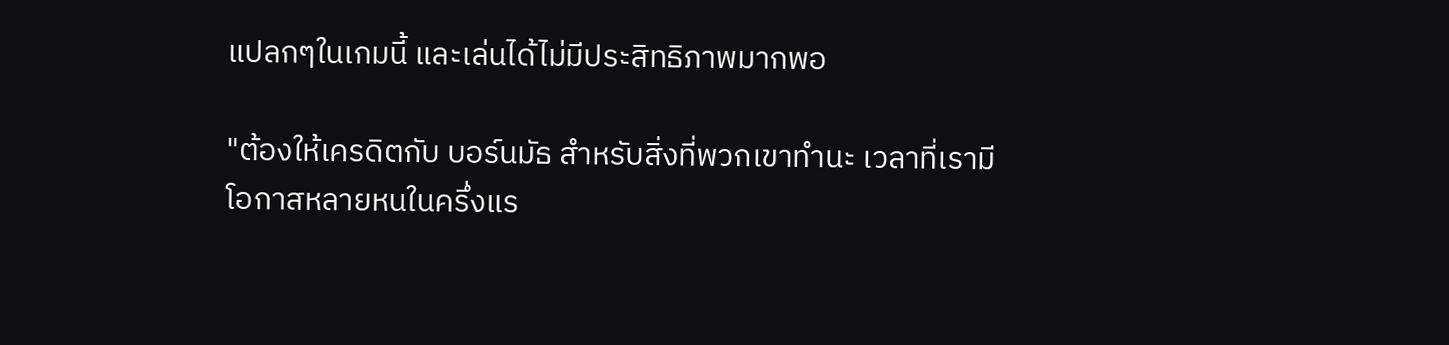แปลกๆในเกมนี้ และเล่นได้ไม่มีประสิทธิภาพมากพอ

"ต้องให้เครดิตกับ บอร์นมัธ สำหรับสิ่งที่พวกเขาทำนะ เวลาที่เรามีโอกาสหลายหนในครึ่งแร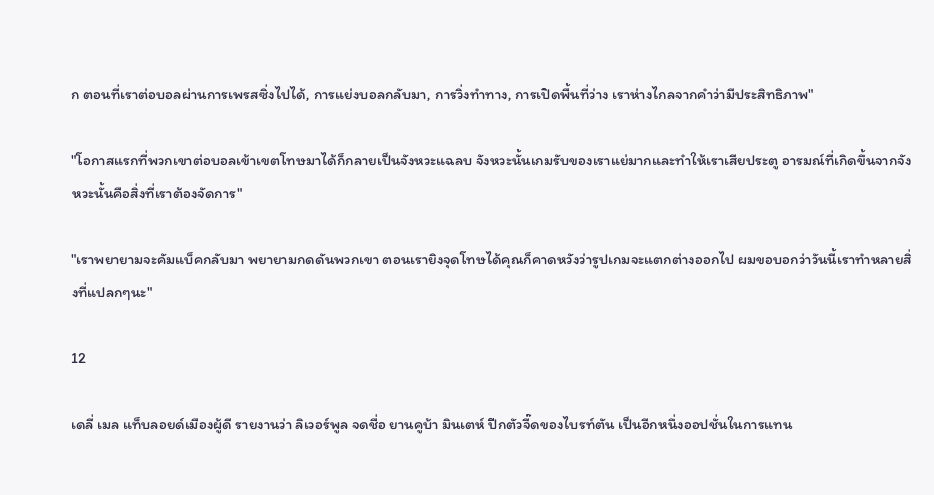ก ตอนที่เราต่อบอลผ่านการเพรสซิ่งไปได้, การแย่งบอลกลับมา, การวิ่งทำทาง, การเปิดพื้นที่ว่าง เราห่างไกลจากคำว่ามีประสิทธิภาพ"

"โอกาสแรกที่พวกเขาต่อบอลเข้าเขตโทษมาได้ก็กลายเป็นจังหวะแฉลบ จังหวะนั้นเกมรับของเราแย่มากและทำให้เราเสียประตู อารมณ์ที่เกิดขึ้นจากจังหวะนั้นคือสิ่งที่เราต้องจัดการ"

"เราพยายามจะคัมแบ็คกลับมา พยายามกดดันพวกเขา ตอนเรายิงจุดโทษได้คุณก็คาดหวังว่ารูปเกมจะแตกต่างออกไป ผมขอบอกว่าวันนี้เราทำหลายสิ่งที่แปลกๆนะ"

12

เดลี่ เมล แท็บลอยด์เมืองผู้ดี รายงานว่า ลิเวอร์พูล จดชื่อ ยานคูบ้า มินเตห์ ปีกตัวจี๊ดของไบรท์ตัน เป็นอีกหนึ่งออปชั่นในการแทน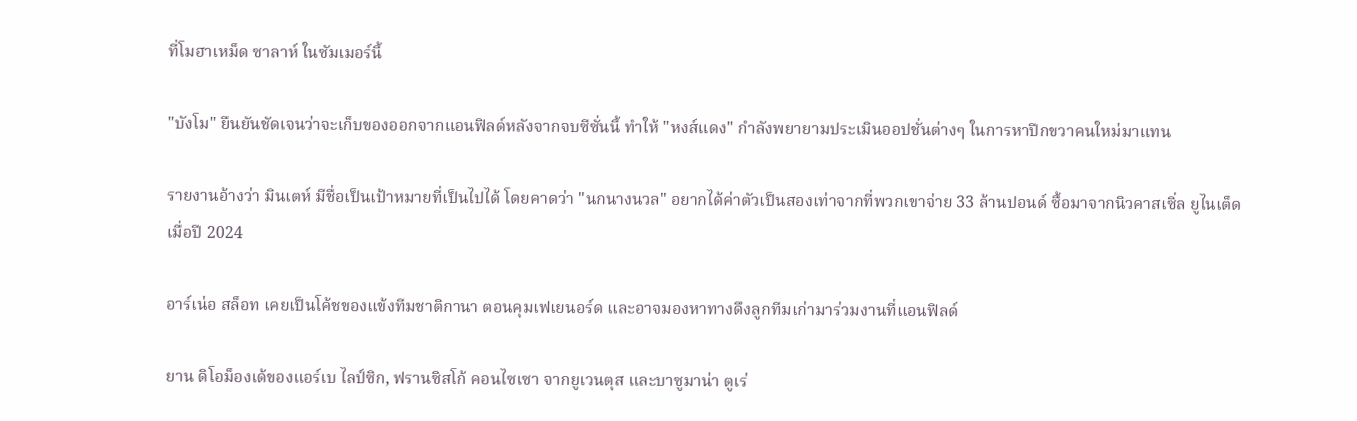ที่โมฮาเหม็ด ซาลาห์ ในซัมเมอร์นี้

"บังโม" ยืนยันชัดเจนว่าจะเก็บของออกจากแอนฟิลด์หลังจากจบซีซั่นนี้ ทำให้ "หงส์แดง" กำลังพยายามประเมินออปชั่นต่างๆ ในการหาปีกขวาคนใหม่มาแทน

รายงานอ้างว่า มินเตห์ มีชื่อเป็นเป้าหมายที่เป็นไปได้ โดยคาดว่า "นกนางนวล" อยากได้ค่าตัวเป็นสองเท่าจากที่พวกเขาจ่าย 33 ล้านปอนด์ ซื้อมาจากนิวคาสเซิ่ล ยูไนเต็ด เมื่อปี 2024

อาร์เน่อ สล็อท เคยเป็นโค้ชของแข้งทีมชาติกานา ตอนคุมเฟเยนอร์ด และอาจมองหาทางดึงลูกทีมเก่ามาร่วมงานที่แอนฟิลด์

ยาน ดิโอม็องเด้ของแอร์เบ ไลป์ซิก, ฟรานซิสโก้ คอนไซเซา จากยูเวนตุส และบาซูมาน่า ตูเร่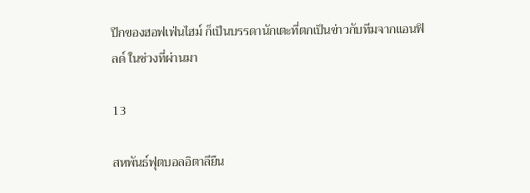ปีกของฮอฟเฟ่นไฮม์ ก็เป็นบรรดานักเตะที่ตกเป็นข่าวกับทีมจากแอนฟิลด์ ในช่วงที่ผ่านมา

13

สหพันธ์ฟุตบอลอิตาลียืน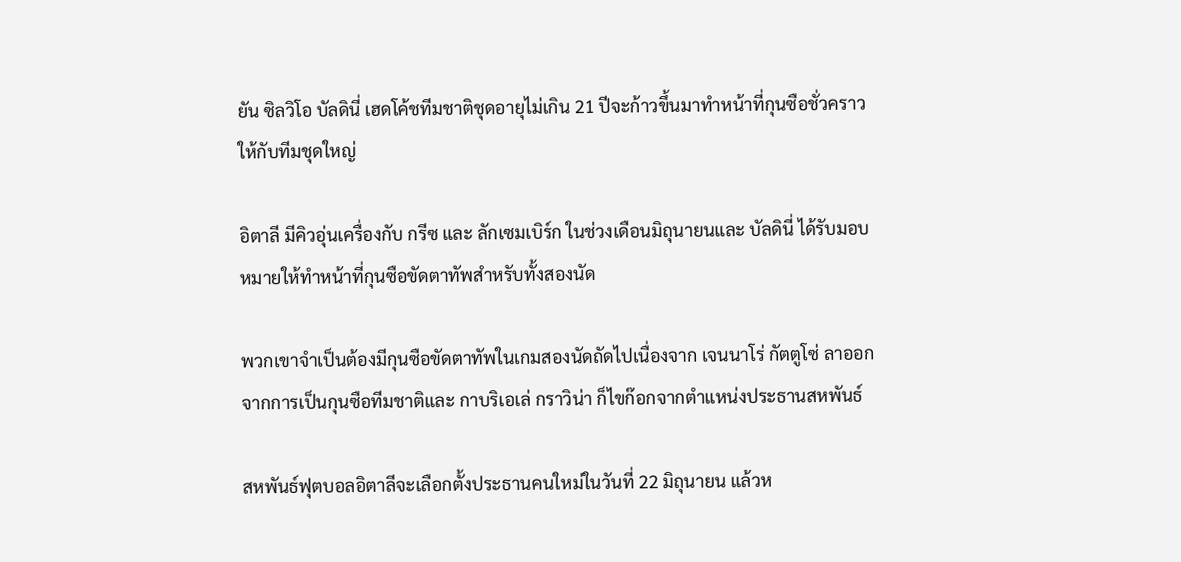ยัน ซิลวิโอ บัลดินี่ เฮดโค้ชทีมชาติชุดอายุไม่เกิน 21 ปีจะก้าวขึ้นมาทำหน้าที่กุนซือชั่วคราวให้กับทีมชุดใหญ่

อิตาลี มีคิวอุ่นเครื่องกับ กรีซ และ ลักเซมเบิร์ก ในช่วงเดือนมิถุนายนและ บัลดินี่ ได้รับมอบหมายให้ทำหน้าที่กุนซือขัดตาทัพสำหรับทั้งสองนัด

พวกเขาจำเป็นต้องมีกุนซือขัดตาทัพในเกมสองนัดถัดไปเนื่องจาก เจนนาโร่ กัตตูโซ่ ลาออกจากการเป็นกุนซือทีมชาติและ กาบริเอเล่ กราวิน่า ก็ไขก๊อกจากตำแหน่งประธานสหพันธ์

สหพันธ์ฟุตบอลอิตาลีจะเลือกตั้งประธานคนใหม่ในวันที่ 22 มิถุนายน แล้วห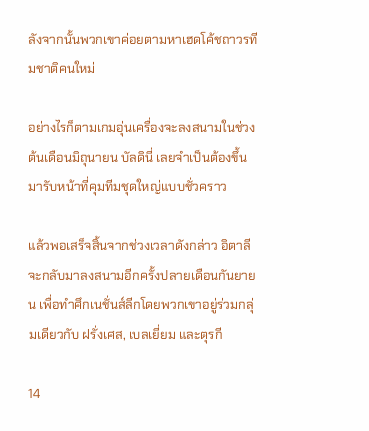ลังจากนั้นพวกเขาค่อยตามหาเฮดโค้ชถาวรทีมชาติคนใหม่

อย่างไรก็ตามเกมอุ่นเครื่องจะลงสนามในช่วงต้นเดือนมิถุนายน บัลดินี่ เลยจำเป็นต้องขึ้นมารับหน้าที่คุมทีมชุดใหญ่แบบชั่วคราว

แล้วพอเสร็จสิ้นจากช่วงเวลาดังกล่าว อิตาลี จะกลับมาลงสนามอีกครั้งปลายเดือนกันยายน เพื่อทำศึกเนชั่นส์ลีกโดยพวกเขาอยู่ร่วมกลุ่มเดียวกับ ฝรั่งเศส, เบลเยี่ยม และตุรกี

14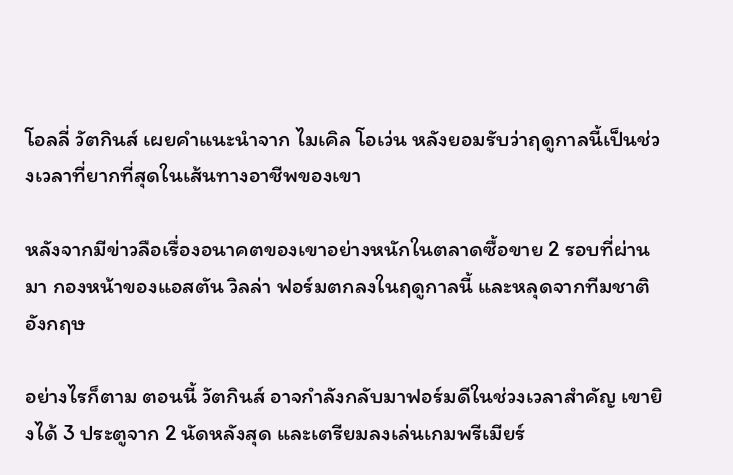โอลลี่ วัตกินส์ เผยคำแนะนำจาก ไมเคิล โอเว่น หลังยอมรับว่าฤดูกาลนี้เป็นช่วงเวลาที่ยากที่สุดในเส้นทางอาชีพของเขา

หลังจากมีข่าวลือเรื่องอนาคตของเขาอย่างหนักในตลาดซื้อขาย 2 รอบที่ผ่านมา กองหน้าของแอสตัน วิลล่า ฟอร์มตกลงในฤดูกาลนี้ และหลุดจากทีมชาติอังกฤษ

อย่างไรก็ตาม ตอนนี้ วัตกินส์ อาจกำลังกลับมาฟอร์มดีในช่วงเวลาสำคัญ เขายิงได้ 3 ประตูจาก 2 นัดหลังสุด และเตรียมลงเล่นเกมพรีเมียร์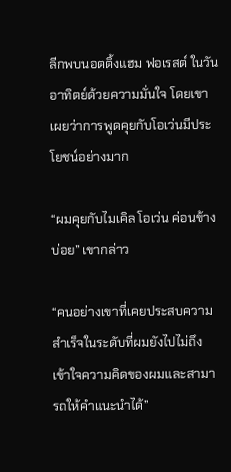ลีกพบนอตติ้งแฮม ฟอเรสต์ ในวันอาทิตย์ด้วยความมั่นใจ โดยเขาเผยว่าการพูดคุยกับโอเว่นมีประโยชน์อย่างมาก

“ผมคุยกับไมเคิล โอเว่น ค่อนข้างบ่อย” เขากล่าว

“คนอย่างเขาที่เคยประสบความสำเร็จในระดับที่ผมยังไปไม่ถึง เข้าใจความคิดของผมและสามารถให้คำแนะนำได้”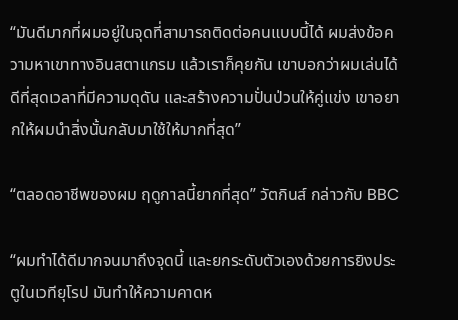“มันดีมากที่ผมอยู่ในจุดที่สามารถติดต่อคนแบบนี้ได้ ผมส่งข้อความหาเขาทางอินสตาแกรม แล้วเราก็คุยกัน เขาบอกว่าผมเล่นได้ดีที่สุดเวลาที่มีความดุดัน และสร้างความปั่นป่วนให้คู่แข่ง เขาอยากให้ผมนำสิ่งนั้นกลับมาใช้ให้มากที่สุด”

“ตลอดอาชีพของผม ฤดูกาลนี้ยากที่สุด” วัตกินส์ กล่าวกับ BBC

“ผมทำได้ดีมากจนมาถึงจุดนี้ และยกระดับตัวเองด้วยการยิงประตูในเวทียุโรป มันทำให้ความคาดห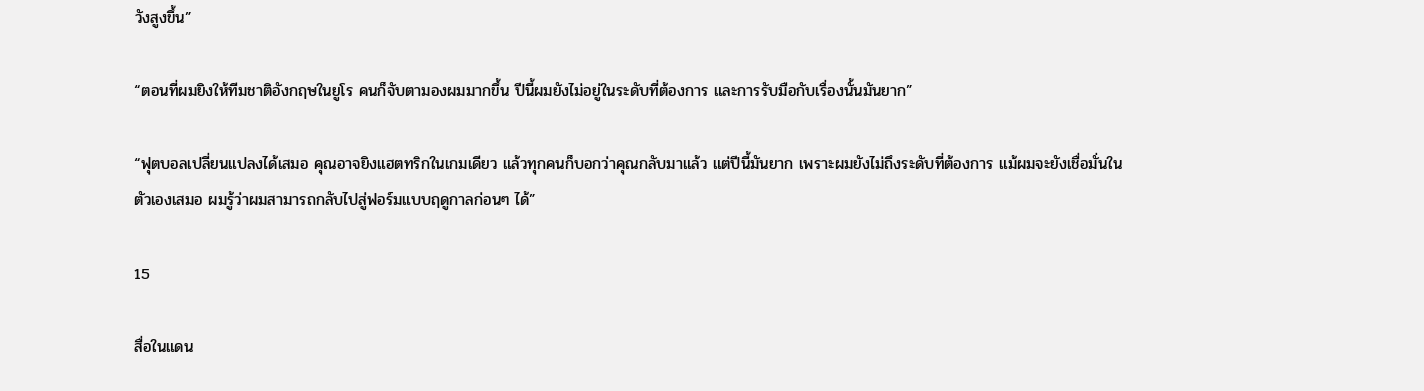วังสูงขึ้น”

“ตอนที่ผมยิงให้ทีมชาติอังกฤษในยูโร คนก็จับตามองผมมากขึ้น ปีนี้ผมยังไม่อยู่ในระดับที่ต้องการ และการรับมือกับเรื่องนั้นมันยาก”

“ฟุตบอลเปลี่ยนแปลงได้เสมอ คุณอาจยิงแฮตทริกในเกมเดียว แล้วทุกคนก็บอกว่าคุณกลับมาแล้ว แต่ปีนี้มันยาก เพราะผมยังไม่ถึงระดับที่ต้องการ แม้ผมจะยังเชื่อมั่นในตัวเองเสมอ ผมรู้ว่าผมสามารถกลับไปสู่ฟอร์มแบบฤดูกาลก่อนๆ ได้”

15

สื่อในแดน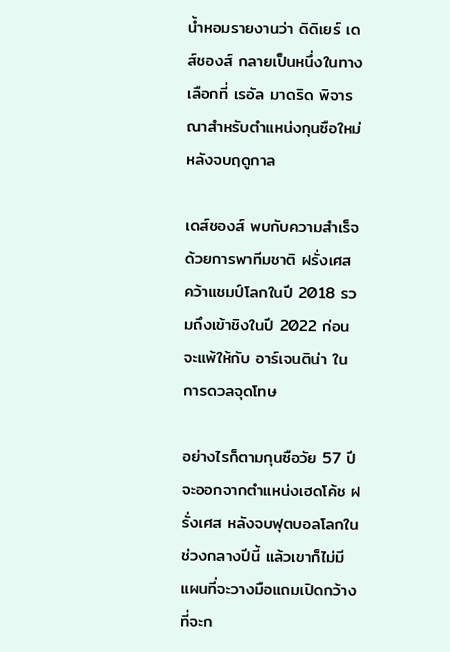น้ำหอมรายงานว่า ดิดิเยร์ เดส์ชองส์ กลายเป็นหนึ่งในทางเลือกที่ เรอัล มาดริด พิจารณาสำหรับตำแหน่งกุนซือใหม่หลังจบฤดูกาล

เดส์ชองส์ พบกับความสำเร็จด้วยการพาทีมชาติ ฝรั่งเศส คว้าแชมป์โลกในปี 2018 รวมถึงเข้าชิงในปี 2022 ก่อนจะแพ้ให้กับ อาร์เจนติน่า ในการดวลจุดโทษ

อย่างไรก็ตามกุนซือวัย 57 ปีจะออกจากตำแหน่งเฮดโค้ช ฝรั่งเศส หลังจบฟุตบอลโลกในช่วงกลางปีนี้ แล้วเขาก็ไม่มีแผนที่จะวางมือแถมเปิดกว้างที่จะก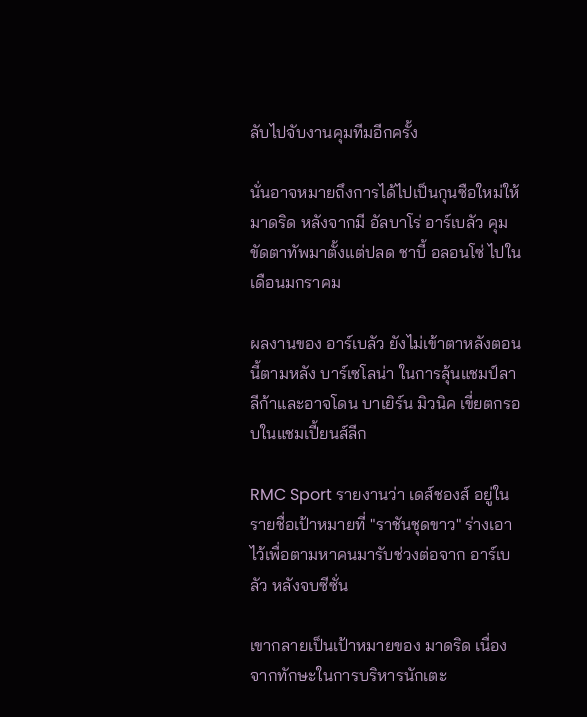ลับไปจับงานคุมทีมอีกครั้ง

นั่นอาจหมายถึงการได้ไปเป็นกุนซือใหม่ให้ มาดริด หลังจากมี อัลบาโร่ อาร์เบลัว คุมขัดตาทัพมาตั้งแต่ปลด ชาบี้ อลอนโซ่ ไปในเดือนมกราคม

ผลงานของ อาร์เบลัว ยังไม่เข้าตาหลังตอนนี้ตามหลัง บาร์เซโลน่า ในการลุ้นแชมป์ลาลีก้าและอาจโดน บาเยิร์น มิวนิค เขี่ยตกรอบในแชมเปี้ยนส์ลีก

RMC Sport รายงานว่า เดส์ชองส์ อยู่ในรายชื่อเป้าหมายที่ "ราชันชุดขาว" ร่างเอาไว้เพื่อตามหาคนมารับช่วงต่อจาก อาร์เบลัว หลังจบซีซั่น

เขากลายเป็นเป้าหมายของ มาดริด เนื่องจากทักษะในการบริหารนักเตะ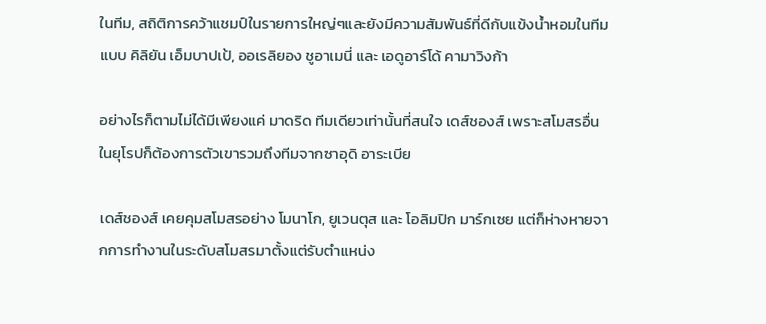ในทีม, สถิติการคว้าแชมป์ในรายการใหญ่ๆและยังมีความสัมพันธ์ที่ดีกับแข้งน้ำหอมในทีมแบบ คิลิยัน เอ็มบาปเป้, ออเรลิยอง ชูอาเมนี่ และ เอดูอาร์โด้ คามาวิงก้า

อย่างไรก็ตามไม่ได้มีเพียงแค่ มาดริด ทีมเดียวเท่านั้นที่สนใจ เดส์ชองส์ เพราะสโมสรอื่นในยุโรปก็ต้องการตัวเขารวมถึงทีมจากซาอุดิ อาระเบีย

เดส์ชองส์ เคยคุมสโมสรอย่าง โมนาโก, ยูเวนตุส และ โอลิมปิก มาร์กเซย แต่ก็ห่างหายจากการทำงานในระดับสโมสรมาตั้งแต่รับตำแหน่ง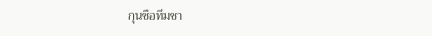กุนซือทีมชา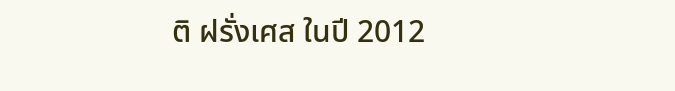ติ ฝรั่งเศส ในปี 2012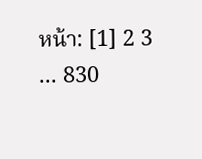หน้า: [1] 2 3 ... 830